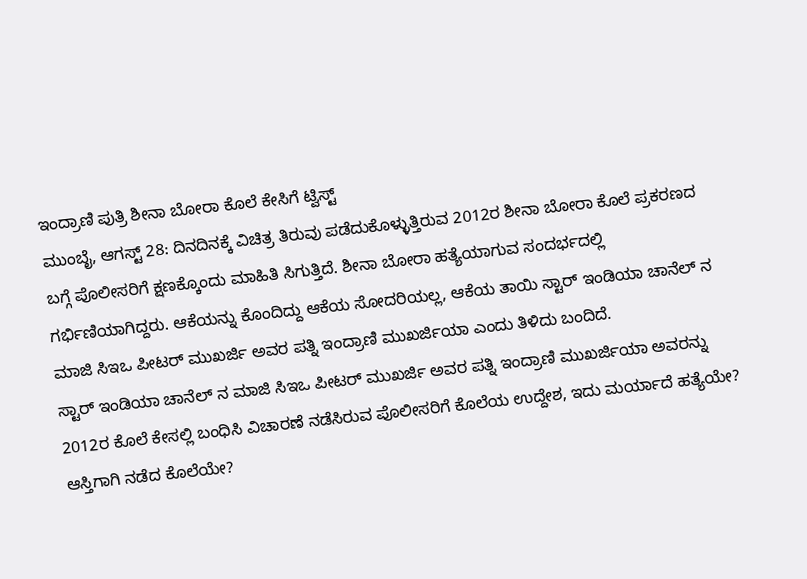ಇಂದ್ರಾಣಿ ಪುತ್ರಿ ಶೀನಾ ಬೋರಾ ಕೊಲೆ ಕೇಸಿಗೆ ಟ್ವಿಸ್ಟ್
ಮುಂಬೈ, ಆಗಸ್ಟ್ 28: ದಿನದಿನಕ್ಕೆ ವಿಚಿತ್ರ ತಿರುವು ಪಡೆದುಕೊಳ್ಳುತ್ತಿರುವ 2012ರ ಶೀನಾ ಬೋರಾ ಕೊಲೆ ಪ್ರಕರಣದ ಬಗ್ಗೆ ಪೊಲೀಸರಿಗೆ ಕ್ಷಣಕ್ಕೊಂದು ಮಾಹಿತಿ ಸಿಗುತ್ತಿದೆ. ಶೀನಾ ಬೋರಾ ಹತ್ಯೆಯಾಗುವ ಸಂದರ್ಭದಲ್ಲಿ ಗರ್ಭಿಣಿಯಾಗಿದ್ದರು. ಆಕೆಯನ್ನು ಕೊಂದಿದ್ದು ಆಕೆಯ ಸೋದರಿಯಲ್ಲ, ಆಕೆಯ ತಾಯಿ ಸ್ಟಾರ್ ಇಂಡಿಯಾ ಚಾನೆಲ್ ನ ಮಾಜಿ ಸಿಇಒ ಪೀಟರ್ ಮುಖರ್ಜಿ ಅವರ ಪತ್ನಿ ಇಂದ್ರಾಣಿ ಮುಖರ್ಜಿಯಾ ಎಂದು ತಿಳಿದು ಬಂದಿದೆ.
ಸ್ಟಾರ್ ಇಂಡಿಯಾ ಚಾನೆಲ್ ನ ಮಾಜಿ ಸಿಇಒ ಪೀಟರ್ ಮುಖರ್ಜಿ ಅವರ ಪತ್ನಿ ಇಂದ್ರಾಣಿ ಮುಖರ್ಜಿಯಾ ಅವರನ್ನು 2012ರ ಕೊಲೆ ಕೇಸಲ್ಲಿ ಬಂಧಿಸಿ ವಿಚಾರಣೆ ನಡೆಸಿರುವ ಪೊಲೀಸರಿಗೆ ಕೊಲೆಯ ಉದ್ದೇಶ, ಇದು ಮರ್ಯಾದೆ ಹತ್ಯೆಯೇ? ಆಸ್ತಿಗಾಗಿ ನಡೆದ ಕೊಲೆಯೇ?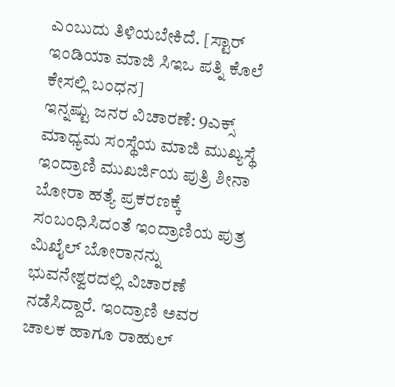ಎಂಬುದು ತಿಳಿಯಬೇಕಿದೆ. [ಸ್ಟಾರ್ ಇಂಡಿಯಾ ಮಾಜಿ ಸಿಇಒ ಪತ್ನಿ ಕೊಲೆ ಕೇಸಲ್ಲಿ ಬಂಧನ]
ಇನ್ನಷ್ಟು ಜನರ ವಿಚಾರಣೆ: 9ಎಕ್ಸ್ ಮಾಧ್ಯಮ ಸಂಸ್ಥೆಯ ಮಾಜಿ ಮುಖ್ಯಸ್ಥೆ ಇಂದ್ರಾಣಿ ಮುಖರ್ಜಿಯ ಪುತ್ರಿ ಶೀನಾ ಬೋರಾ ಹತ್ಯೆ ಪ್ರಕರಣಕ್ಕೆ ಸಂಬಂಧಿಸಿದಂತೆ ಇಂದ್ರಾಣಿಯ ಪುತ್ರ ಮಿಖೈಲ್ ಬೋರಾನನ್ನು ಭುವನೇಶ್ವರದಲ್ಲಿ ವಿಚಾರಣೆ ನಡೆಸಿದ್ದಾರೆ. ಇಂದ್ರಾಣಿ ಅವರ ಚಾಲಕ ಹಾಗೂ ರಾಹುಲ್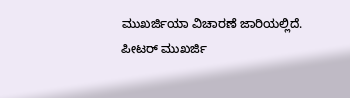ಮುಖರ್ಜಿಯಾ ವಿಚಾರಣೆ ಜಾರಿಯಲ್ಲಿದೆ.
ಪೀಟರ್ ಮುಖರ್ಜಿ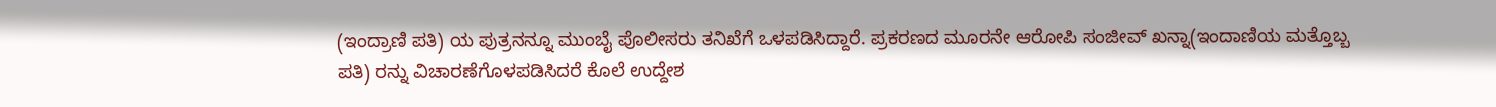(ಇಂದ್ರಾಣಿ ಪತಿ) ಯ ಪುತ್ರನನ್ನೂ ಮುಂಬೈ ಪೊಲೀಸರು ತನಿಖೆಗೆ ಒಳಪಡಿಸಿದ್ದಾರೆ. ಪ್ರಕರಣದ ಮೂರನೇ ಆರೋಪಿ ಸಂಜೀವ್ ಖನ್ನಾ(ಇಂದಾಣಿಯ ಮತ್ತೊಬ್ಬ ಪತಿ) ರನ್ನು ವಿಚಾರಣೆಗೊಳಪಡಿಸಿದರೆ ಕೊಲೆ ಉದ್ದೇಶ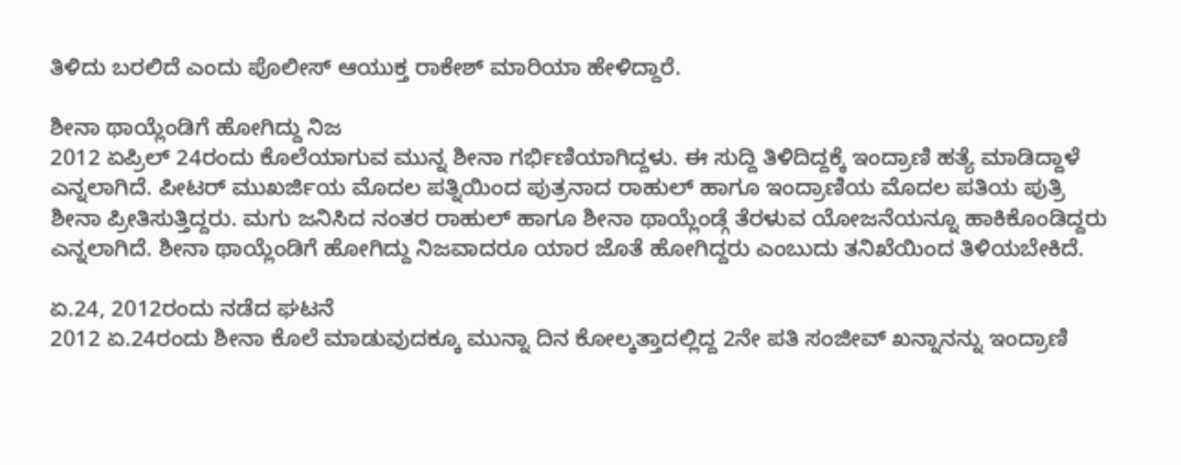ತಿಳಿದು ಬರಲಿದೆ ಎಂದು ಪೊಲೀಸ್ ಆಯುಕ್ತ ರಾಕೇಶ್ ಮಾರಿಯಾ ಹೇಳಿದ್ದಾರೆ.

ಶೀನಾ ಥಾಯ್ಲೆಂಡಿಗೆ ಹೋಗಿದ್ದು ನಿಜ
2012 ಏಪ್ರಿಲ್ 24ರಂದು ಕೊಲೆಯಾಗುವ ಮುನ್ನ ಶೀನಾ ಗರ್ಭಿಣಿಯಾಗಿದ್ದಳು. ಈ ಸುದ್ದಿ ತಿಳಿದಿದ್ದಕ್ಕೆ ಇಂದ್ರಾಣಿ ಹತ್ಯೆ ಮಾಡಿದ್ದಾಳೆ ಎನ್ನಲಾಗಿದೆ. ಪೀಟರ್ ಮುಖರ್ಜಿಯ ಮೊದಲ ಪತ್ನಿಯಿಂದ ಪುತ್ರನಾದ ರಾಹುಲ್ ಹಾಗೂ ಇಂದ್ರಾಣಿಯ ಮೊದಲ ಪತಿಯ ಪುತ್ರಿ ಶೀನಾ ಪ್ರೀತಿಸುತ್ತಿದ್ದರು. ಮಗು ಜನಿಸಿದ ನಂತರ ರಾಹುಲ್ ಹಾಗೂ ಶೀನಾ ಥಾಯ್ಲೆಂಡ್ಗೆ ತೆರಳುವ ಯೋಜನೆಯನ್ನೂ ಹಾಕಿಕೊಂಡಿದ್ದರು ಎನ್ನಲಾಗಿದೆ. ಶೀನಾ ಥಾಯ್ಲೆಂಡಿಗೆ ಹೋಗಿದ್ದು ನಿಜವಾದರೂ ಯಾರ ಜೊತೆ ಹೋಗಿದ್ದರು ಎಂಬುದು ತನಿಖೆಯಿಂದ ತಿಳಿಯಬೇಕಿದೆ.

ಏ.24, 2012ರಂದು ನಡೆದ ಘಟನೆ
2012 ಏ.24ರಂದು ಶೀನಾ ಕೊಲೆ ಮಾಡುವುದಕ್ಕೂ ಮುನ್ನಾ ದಿನ ಕೋಲ್ಕತ್ತಾದಲ್ಲಿದ್ದ 2ನೇ ಪತಿ ಸಂಜೀವ್ ಖನ್ನಾನನ್ನು ಇಂದ್ರಾಣಿ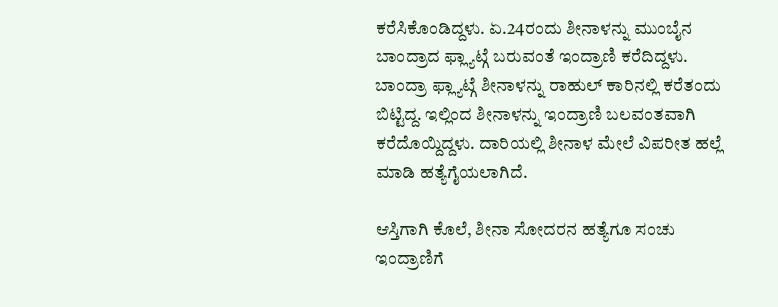ಕರೆಸಿಕೊಂಡಿದ್ದಳು. ಏ.24ರಂದು ಶೀನಾಳನ್ನು ಮುಂಬೈನ ಬಾಂದ್ರಾದ ಫ್ಲ್ಯಾಟ್ಗೆ ಬರುವಂತೆ ಇಂದ್ರಾಣಿ ಕರೆದಿದ್ದಳು. ಬಾಂದ್ರಾ ಫ್ಲ್ಯಾಟ್ಗೆ ಶೀನಾಳನ್ನು ರಾಹುಲ್ ಕಾರಿನಲ್ಲಿ ಕರೆತಂದು ಬಿಟ್ಟಿದ್ದ. ಇಲ್ಲಿಂದ ಶೀನಾಳನ್ನು ಇಂದ್ರಾಣಿ ಬಲವಂತವಾಗಿ ಕರೆದೊಯ್ದಿದ್ದಳು. ದಾರಿಯಲ್ಲಿ ಶೀನಾಳ ಮೇಲೆ ವಿಪರೀತ ಹಲ್ಲೆ ಮಾಡಿ ಹತ್ಯೆಗೈಯಲಾಗಿದೆ.

ಆಸ್ತಿಗಾಗಿ ಕೊಲೆ, ಶೀನಾ ಸೋದರನ ಹತ್ಯೆಗೂ ಸಂಚು
ಇಂದ್ರಾಣಿಗೆ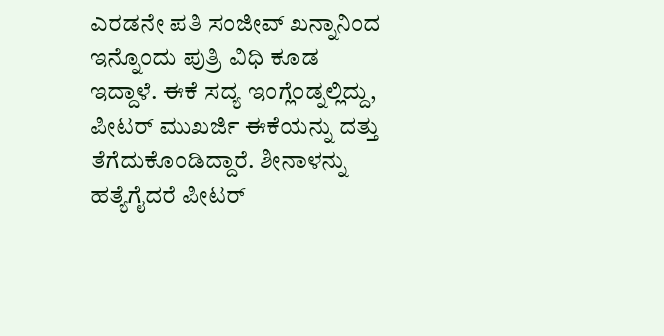ಎರಡನೇ ಪತಿ ಸಂಜೀವ್ ಖನ್ನಾನಿಂದ ಇನ್ನೊಂದು ಪುತ್ರಿ ವಿಧಿ ಕೂಡ ಇದ್ದಾಳೆ. ಈಕೆ ಸದ್ಯ ಇಂಗ್ಲೆಂಡ್ನಲ್ಲಿದ್ದು, ಪೀಟರ್ ಮುಖರ್ಜಿ ಈಕೆಯನ್ನು ದತ್ತು ತೆಗೆದುಕೊಂಡಿದ್ದಾರೆ. ಶೀನಾಳನ್ನು ಹತ್ಯೆಗೈದರೆ ಪೀಟರ್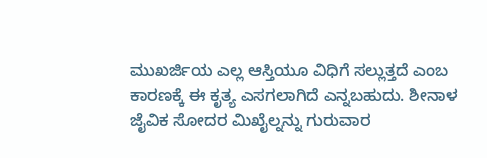ಮುಖರ್ಜಿಯ ಎಲ್ಲ ಆಸ್ತಿಯೂ ವಿಧಿಗೆ ಸಲ್ಲುತ್ತದೆ ಎಂಬ ಕಾರಣಕ್ಕೆ ಈ ಕೃತ್ಯ ಎಸಗಲಾಗಿದೆ ಎನ್ನಬಹುದು. ಶೀನಾಳ ಜೈವಿಕ ಸೋದರ ಮಿಖೈಲ್ನನ್ನು ಗುರುವಾರ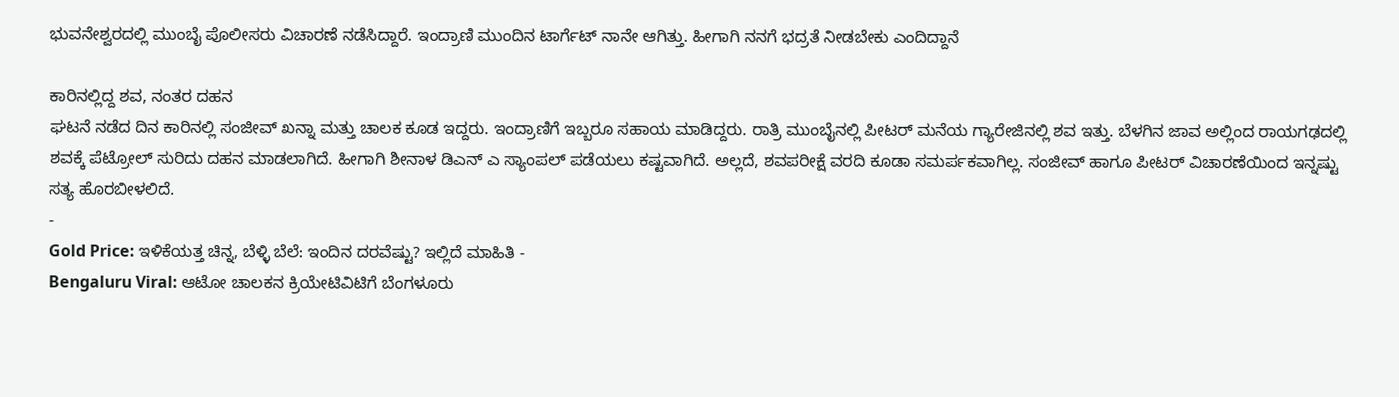ಭುವನೇಶ್ವರದಲ್ಲಿ ಮುಂಬೈ ಪೊಲೀಸರು ವಿಚಾರಣೆ ನಡೆಸಿದ್ದಾರೆ. ಇಂದ್ರಾಣಿ ಮುಂದಿನ ಟಾರ್ಗೆಟ್ ನಾನೇ ಆಗಿತ್ತು. ಹೀಗಾಗಿ ನನಗೆ ಭದ್ರತೆ ನೀಡಬೇಕು ಎಂದಿದ್ದಾನೆ

ಕಾರಿನಲ್ಲಿದ್ದ ಶವ, ನಂತರ ದಹನ
ಘಟನೆ ನಡೆದ ದಿನ ಕಾರಿನಲ್ಲಿ ಸಂಜೀವ್ ಖನ್ನಾ ಮತ್ತು ಚಾಲಕ ಕೂಡ ಇದ್ದರು. ಇಂದ್ರಾಣಿಗೆ ಇಬ್ಬರೂ ಸಹಾಯ ಮಾಡಿದ್ದರು. ರಾತ್ರಿ ಮುಂಬೈನಲ್ಲಿ ಪೀಟರ್ ಮನೆಯ ಗ್ಯಾರೇಜಿನಲ್ಲಿ ಶವ ಇತ್ತು. ಬೆಳಗಿನ ಜಾವ ಅಲ್ಲಿಂದ ರಾಯಗಢದಲ್ಲಿ ಶವಕ್ಕೆ ಪೆಟ್ರೋಲ್ ಸುರಿದು ದಹನ ಮಾಡಲಾಗಿದೆ. ಹೀಗಾಗಿ ಶೀನಾಳ ಡಿಎನ್ ಎ ಸ್ಯಾಂಪಲ್ ಪಡೆಯಲು ಕಷ್ಟವಾಗಿದೆ. ಅಲ್ಲದೆ, ಶವಪರೀಕ್ಷೆ ವರದಿ ಕೂಡಾ ಸಮರ್ಪಕವಾಗಿಲ್ಲ. ಸಂಜೀವ್ ಹಾಗೂ ಪೀಟರ್ ವಿಚಾರಣೆಯಿಂದ ಇನ್ನಷ್ಟು ಸತ್ಯ ಹೊರಬೀಳಲಿದೆ.
-
Gold Price: ಇಳಿಕೆಯತ್ತ ಚಿನ್ನ, ಬೆಳ್ಳಿ ಬೆಲೆ: ಇಂದಿನ ದರವೆಷ್ಟು? ಇಲ್ಲಿದೆ ಮಾಹಿತಿ -
Bengaluru Viral: ಆಟೋ ಚಾಲಕನ ಕ್ರಿಯೇಟಿವಿಟಿಗೆ ಬೆಂಗಳೂರು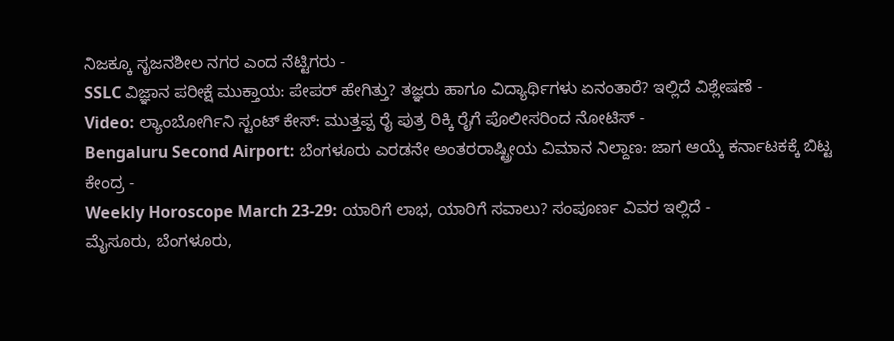ನಿಜಕ್ಕೂ ಸೃಜನಶೀಲ ನಗರ ಎಂದ ನೆಟ್ಟಿಗರು -
SSLC ವಿಜ್ಞಾನ ಪರೀಕ್ಷೆ ಮುಕ್ತಾಯ: ಪೇಪರ್ ಹೇಗಿತ್ತು? ತಜ್ಞರು ಹಾಗೂ ವಿದ್ಯಾರ್ಥಿಗಳು ಏನಂತಾರೆ? ಇಲ್ಲಿದೆ ವಿಶ್ಲೇಷಣೆ -
Video: ಲ್ಯಾಂಬೋರ್ಗಿನಿ ಸ್ಟಂಟ್ ಕೇಸ್: ಮುತ್ತಪ್ಪ ರೈ ಪುತ್ರ ರಿಕ್ಕಿ ರೈಗೆ ಪೊಲೀಸರಿಂದ ನೋಟಿಸ್ -
Bengaluru Second Airport: ಬೆಂಗಳೂರು ಎರಡನೇ ಅಂತರರಾಷ್ಟ್ರೀಯ ವಿಮಾನ ನಿಲ್ದಾಣ: ಜಾಗ ಆಯ್ಕೆ ಕರ್ನಾಟಕಕ್ಕೆ ಬಿಟ್ಟ ಕೇಂದ್ರ -
Weekly Horoscope March 23-29: ಯಾರಿಗೆ ಲಾಭ, ಯಾರಿಗೆ ಸವಾಲು? ಸಂಪೂರ್ಣ ವಿವರ ಇಲ್ಲಿದೆ -
ಮೈಸೂರು, ಬೆಂಗಳೂರು,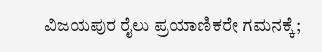ವಿಜಯಪುರ ರೈಲು ಪ್ರಯಾಣಿಕರೇ ಗಮನಕ್ಕೆ;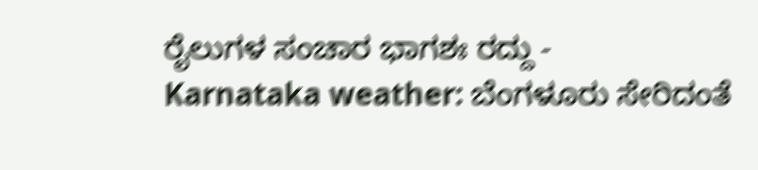ರೈಲುಗಳ ಸಂಚಾರ ಭಾಗಶಃ ರದ್ದು -
Karnataka weather: ಬೆಂಗಳೂರು ಸೇರಿದಂತೆ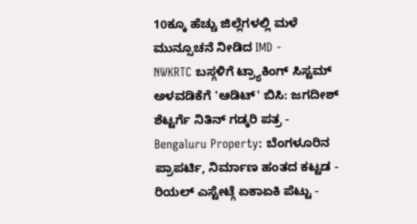10ಕ್ಕೂ ಹೆಚ್ಚು ಜಿಲ್ಲೆಗಳಲ್ಲಿ ಮಳೆ ಮುನ್ಸೂಚನೆ ನೀಡಿದ IMD -
NWKRTC ಬಸ್ಗಳಿಗೆ ಟ್ರ್ಯಾಕಿಂಗ್ ಸಿಸ್ಟಮ್ ಅಳವಡಿಕೆಗೆ 'ಆಡಿಟ್' ಬಿಸಿ: ಜಗದೀಶ್ ಶೆಟ್ಟರ್ಗೆ ನಿತಿನ್ ಗಡ್ಕರಿ ಪತ್ರ -
Bengaluru Property: ಬೆಂಗಳೂರಿನ ಪ್ರಾಪರ್ಟಿ, ನಿರ್ಮಾಣ ಹಂತದ ಕಟ್ಟಡ - ರಿಯಲ್ ಎಸ್ಟೇಟ್ಗೆ ಏಕಾಏಕಿ ಪೆಟ್ಟು -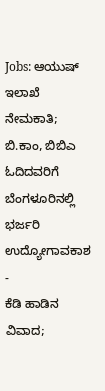Jobs: ಆಯುಷ್ ಇಲಾಖೆ ನೇಮಕಾತಿ; ಬಿ.ಕಾಂ, ಬಿಬಿಎ ಓದಿದವರಿಗೆ ಬೆಂಗಳೂರಿನಲ್ಲಿ ಭರ್ಜರಿ ಉದ್ಯೋಗಾವಕಾಶ -
ಕೆಡಿ ಹಾಡಿನ ವಿವಾದ;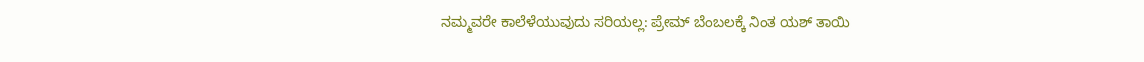ನಮ್ಮವರೇ ಕಾಲೆಳೆಯುವುದು ಸರಿಯಲ್ಲ: ಪ್ರೇಮ್ ಬೆಂಬಲಕ್ಕೆ ನಿಂತ ಯಶ್ ತಾಯಿ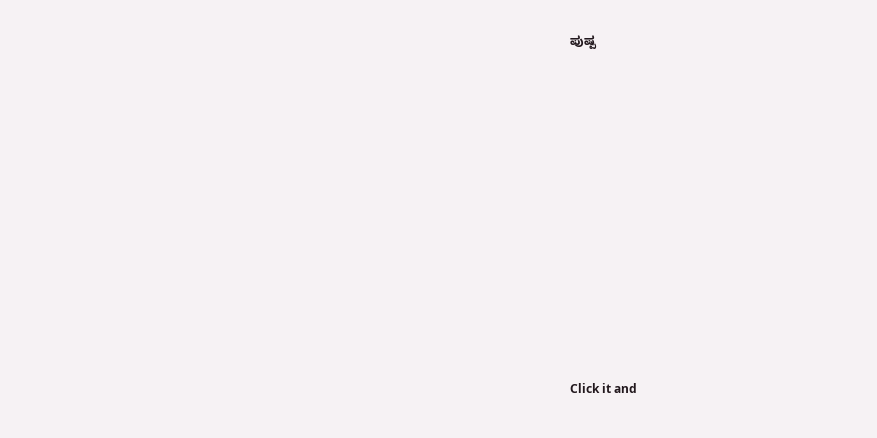ಪುಷ್ಪ












Click it and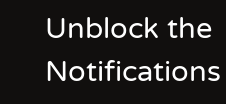Unblock the Notifications